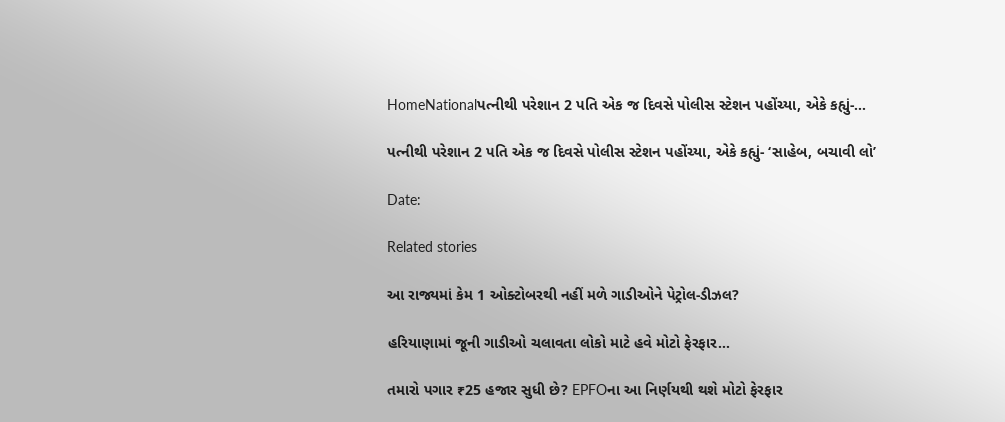HomeNationalપત્નીથી પરેશાન 2 પતિ એક જ દિવસે પોલીસ સ્ટેશન પહોંચ્યા, એકે કહ્યું-...

પત્નીથી પરેશાન 2 પતિ એક જ દિવસે પોલીસ સ્ટેશન પહોંચ્યા, એકે કહ્યું- ‘સાહેબ, બચાવી લો’

Date:

Related stories

આ રાજ્યમાં કેમ 1 ઓક્ટોબરથી નહીં મળે ગાડીઓને પેટ્રોલ-ડીઝલ?

હરિયાણામાં જૂની ગાડીઓ ચલાવતા લોકો માટે હવે મોટો ફેરફાર...

તમારો પગાર ₹25 હજાર સુધી છે? EPFOના આ નિર્ણયથી થશે મોટો ફેરફાર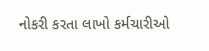નોકરી કરતા લાખો કર્મચારીઓ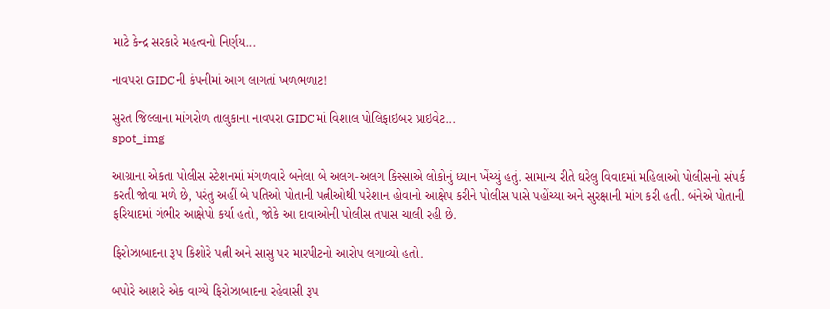માટે કેન્દ્ર સરકારે મહત્વનો નિર્ણય...

નાવપરા GIDCની કંપનીમાં આગ લાગતાં ખળભળાટ!

સુરત જિલ્લાના માંગરોળ તાલુકાના નાવપરા GIDCમાં વિશાલ પોલિફાઇબર પ્રાઇવેટ...
spot_img

આગ્રાના એકતા પોલીસ સ્ટેશનમાં મંગળવારે બનેલા બે અલગ-અલગ કિસ્સાએ લોકોનું ધ્યાન ખેંચ્યું હતું. સામાન્ય રીતે ઘરેલુ વિવાદમાં મહિલાઓ પોલીસનો સંપર્ક કરતી જોવા મળે છે, પરંતુ અહીં બે પતિઓ પોતાની પત્નીઓથી પરેશાન હોવાનો આક્ષેપ કરીને પોલીસ પાસે પહોંચ્યા અને સુરક્ષાની માંગ કરી હતી. બંનેએ પોતાની ફરિયાદમાં ગંભીર આક્ષેપો કર્યા હતો, જોકે આ દાવાઓની પોલીસ તપાસ ચાલી રહી છે.

ફિરોઝાબાદના રૂપ કિશોરે પત્ની અને સાસુ પર મારપીટનો આરોપ લગાવ્યો હતો.

બપોરે આશરે એક વાગ્યે ફિરોઝાબાદના રહેવાસી રૂપ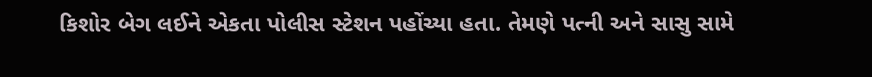કિશોર બેગ લઈને એકતા પોલીસ સ્ટેશન પહોંચ્યા હતા. તેમણે પત્ની અને સાસુ સામે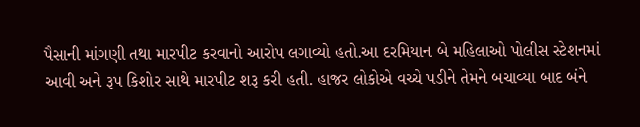પૈસાની માંગણી તથા મારપીટ કરવાનો આરોપ લગાવ્યો હતો.આ દરમિયાન બે મહિલાઓ પોલીસ સ્ટેશનમાં આવી અને રૂપ કિશોર સાથે મારપીટ શરૂ કરી હતી. હાજર લોકોએ વચ્ચે પડીને તેમને બચાવ્યા બાદ બંને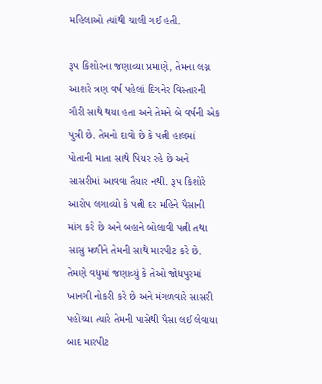મહિલાઓ ત્યાંથી ચાલી ગઈ હતી.

રૂપ કિશોરના જણાવ્યા પ્રમાણે, તેમના લગ્ન આશરે ત્રણ વર્ષ પહેલાં દિગનેર વિસ્તારની ગૌરી સાથે થયા હતા અને તેમને બે વર્ષની એક પુત્રી છે. તેમનો દાવો છે કે પત્ની હાલમાં પોતાની માતા સાથે પિયર રહે છે અને સાસરીમાં આવવા તૈયાર નથી. રૂપ કિશોરે આરોપ લગાવ્યો કે પત્ની દર મહિને પૈસાની માંગ કરે છે અને બહાને બોલાવી પત્ની તથા સાસુ મળીને તેમની સાથે મારપીટ કરે છે. તેમણે વધુમાં જણાવ્યું કે તેઓ જોધપુરમાં ખાનગી નોકરી કરે છે અને મંગળવારે સાસરી પહોંચ્યા ત્યારે તેમની પાસેથી પૈસા લઈ લેવાયા બાદ મારપીટ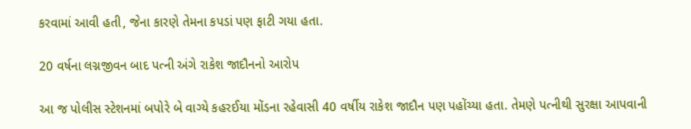કરવામાં આવી હતી, જેના કારણે તેમના કપડાં પણ ફાટી ગયા હતા.

20 વર્ષના લગ્નજીવન બાદ પત્ની અંગે રાકેશ જાદૌનનો આરોપ

આ જ પોલીસ સ્ટેશનમાં બપોરે બે વાગ્યે કહરઈયા મોંડના રહેવાસી 40 વર્ષીય રાકેશ જાદૌન પણ પહોંચ્યા હતા. તેમણે પત્નીથી સુરક્ષા આપવાની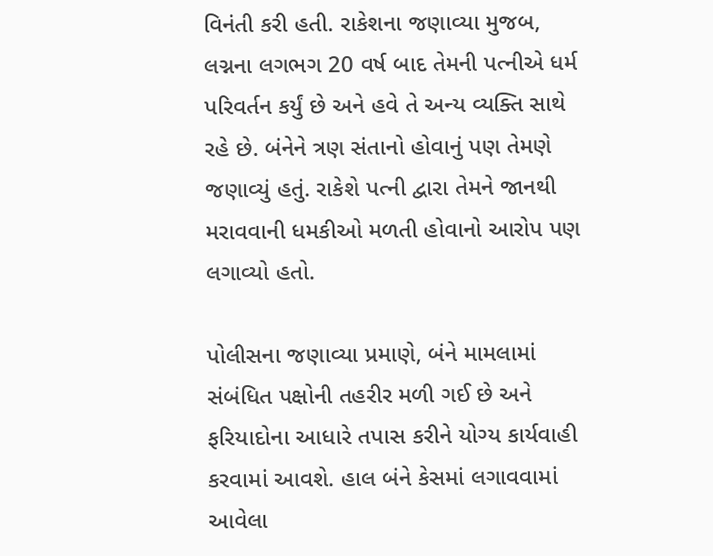વિનંતી કરી હતી. રાકેશના જણાવ્યા મુજબ, લગ્નના લગભગ 20 વર્ષ બાદ તેમની પત્નીએ ધર્મ પરિવર્તન કર્યું છે અને હવે તે અન્ય વ્યક્તિ સાથે રહે છે. બંનેને ત્રણ સંતાનો હોવાનું પણ તેમણે જણાવ્યું હતું. રાકેશે પત્ની દ્વારા તેમને જાનથી મરાવવાની ધમકીઓ મળતી હોવાનો આરોપ પણ લગાવ્યો હતો.

પોલીસના જણાવ્યા પ્રમાણે, બંને મામલામાં સંબંધિત પક્ષોની તહરીર મળી ગઈ છે અને ફરિયાદોના આધારે તપાસ કરીને યોગ્ય કાર્યવાહી કરવામાં આવશે. હાલ બંને કેસમાં લગાવવામાં આવેલા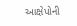આક્ષેપોની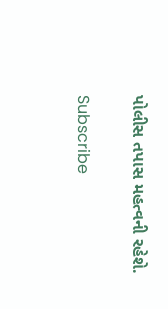પોલીસ તપાસ મહત્વની રહેશે.

Subscribe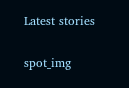Latest stories

spot_img